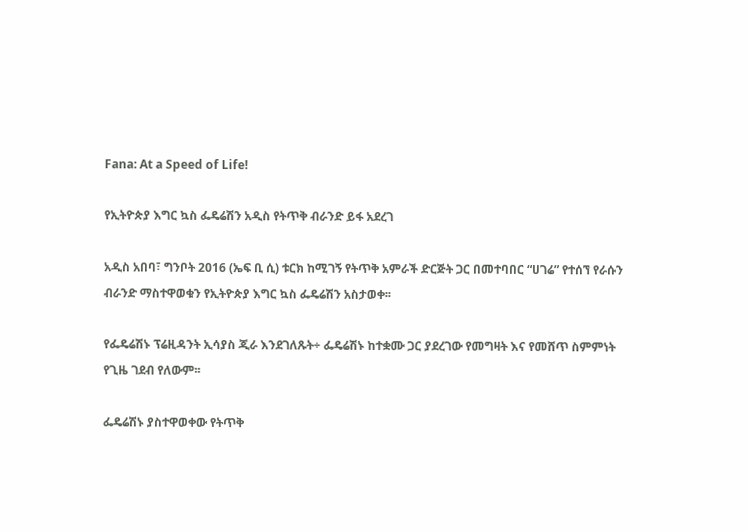Fana: At a Speed of Life!

የኢትዮጵያ እግር ኳስ ፌዴሬሽን አዲስ የትጥቅ ብራንድ ይፋ አደረገ

አዲስ አበባ፣ ግንቦት 2016 (ኤፍ ቢ ሲ) ቱርክ ከሚገኝ የትጥቅ አምራች ድርጅት ጋር በመተባበር “ሀገሬ” የተሰኘ የራሱን ብራንድ ማስተዋወቁን የኢትዮጵያ እግር ኳስ ፌዴሬሽን አስታወቀ፡፡

የፌዴሬሽኑ ፕሬዚዳንት ኢሳያስ ጂራ እንደገለጹት÷ ፌዴሬሽኑ ከተቋሙ ጋር ያደረገው የመግዛት እና የመሸጥ ስምምነት የጊዜ ገደብ የለውም፡፡

ፌዴሬሽኑ ያስተዋወቀው የትጥቅ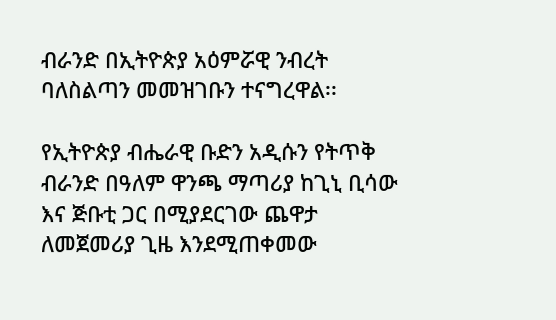ብራንድ በኢትዮጵያ አዕምሯዊ ንብረት ባለስልጣን መመዝገቡን ተናግረዋል፡፡

የኢትዮጵያ ብሔራዊ ቡድን አዲሱን የትጥቅ ብራንድ በዓለም ዋንጫ ማጣሪያ ከጊኒ ቢሳው እና ጅቡቲ ጋር በሚያደርገው ጨዋታ ለመጀመሪያ ጊዜ እንደሚጠቀመው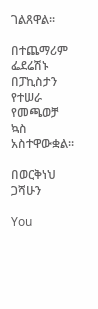ገልጸዋል፡፡

በተጨማሪም ፌደሬሽኑ በፓኪስታን የተሠራ የመጫወቻ ኳስ አስተዋውቋል።

በወርቅነህ ጋሻሁን

You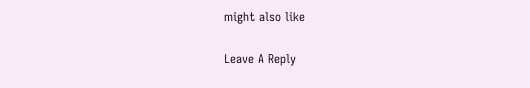might also like

Leave A Reply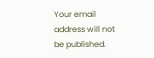Your email address will not be published.